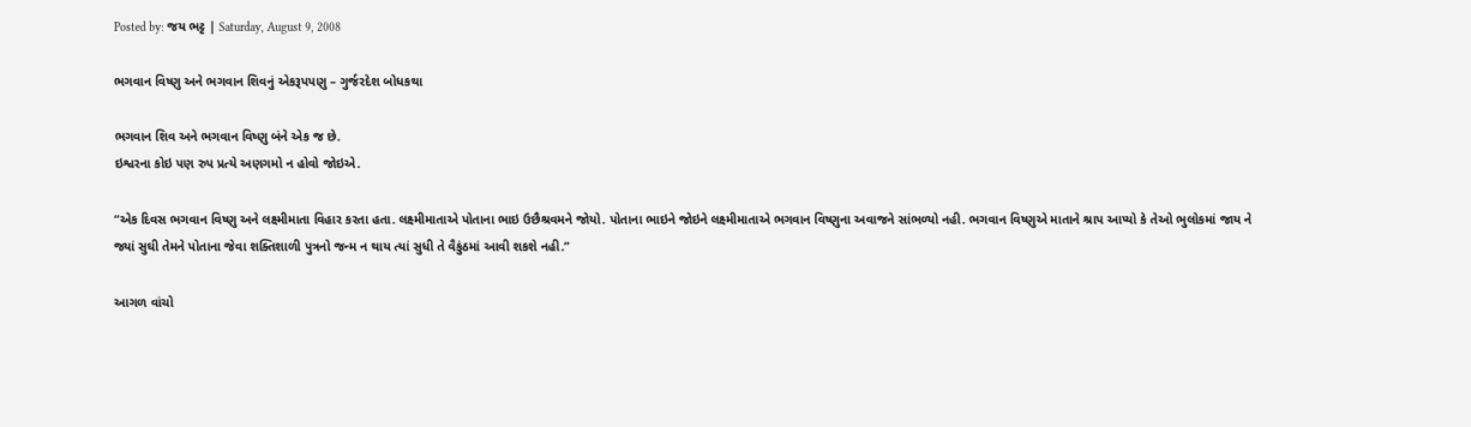Posted by: જય ભટ્ટ | Saturday, August 9, 2008

ભગવાન વિષ્ણુ અને ભગવાન શિવનું એકરૂપપણુ – ગુર્જરદેશ બોધકથા

ભગવાન શિવ અને ભગવાન વિષ્ણુ બંને એક જ છે.
ઇશ્વરના કોઇ પણ રુપ પ્રત્યે અણગમો ન હોવો જોઇએ.

“એક દિવસ ભગવાન વિષ્ણુ અને લક્ષ્મીમાતા વિહાર કરતા હતા. લક્ષ્મીમાતાએ પોતાના ભાઇ ઉછૈશ્રવમને જોયો. પોતાના ભાઇને જોઇને લક્ષ્મીમાતાએ ભગવાન વિષ્ણુના અવાજને સાંભળ્યો નહી. ભગવાન વિષ્ણુએ માતાને શ્રાપ આપ્યો કે તેઓ ભુલોકમાં જાય ને જ્યાં સુઘી તેમને પોતાના જેવા શક્તિશાળી પુત્રનો જન્મ ન થાય ત્યાં સુધી તે વૈકુંઠમાં આવી શકશે નહી.”

આગળ વાંચો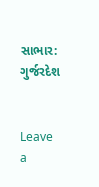સાભાર: ગુર્જરદેશ


Leave a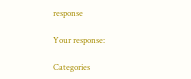response

Your response:

Categories